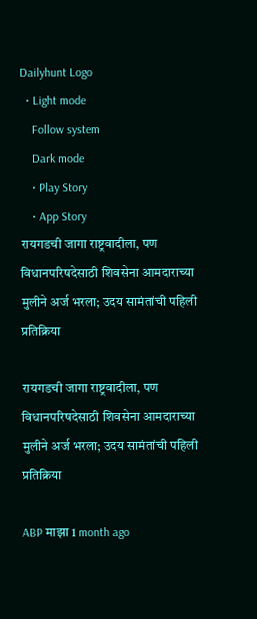Dailyhunt Logo
  • Light mode
    Follow system
    Dark mode
    • Play Story
    • App Story
रायगडची जागा राष्ट्रवादीला, पण विधानपरिषदेसाठी शिवसेना आमदाराच्या मुलीने अर्ज भरला; उदय सामंतांची पहिली प्रतिक्रिया

रायगडची जागा राष्ट्रवादीला, पण विधानपरिषदेसाठी शिवसेना आमदाराच्या मुलीने अर्ज भरला; उदय सामंतांची पहिली प्रतिक्रिया

ABP माझा 1 month ago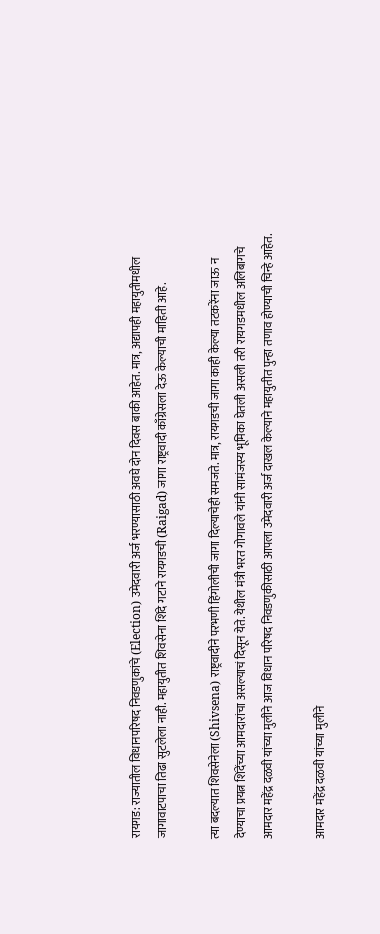रायगड: राज्यातील विधानपरिषद निवडणुकांचे (Election) उमेदवारी अर्ज भरण्यासाठी अवघे दोन दिवस बाकी आहेत. मात्र, अद्यापही महायुतीमधील जागावाटपाचा तिढा सुटलेला नाही. महायुतीत शिवसेना शिंदे गटाने रायगडची (Raigad) जागा राष्ट्रवादी काँग्रेसला देऊ केल्याची माहिती आहे.

त्या बदल्यात शिवसेनेला (Shivsena) राष्ट्रवादीने परभणी हिंगोलीची जागा दिल्याचेही समजते. मात्र, रायगडची जागा काही केल्या तटकरेंना जाऊ न देण्याचा प्रयत्न शिंदेंच्या आमदारांचा असल्याचं दिसून येते. येथील मंत्री भरत गोगावले यांनी सामंजस्य भूमिका घेतली असली तरी रायगडमधील अलिबागचे आमदार महेंद्र दळवी यांच्या मुलीने आज विधान परिषद निवडणुकीसाठी आपला उमेदवारी अर्ज दाखल केल्याने महायुतीत पुन्हा तणाव होण्याची चिन्हे आहेत.

आमदार महेंद्र दळवी यांच्या मुलीने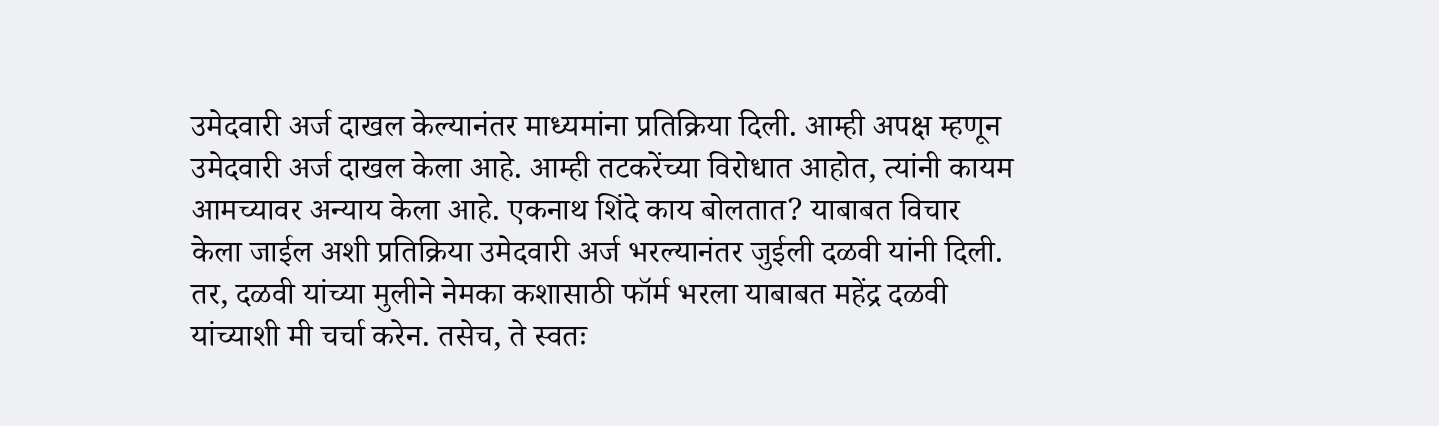उमेदवारी अर्ज दाखल केल्यानंतर माध्यमांना प्रतिक्रिया दिली. आम्ही अपक्ष म्हणून उमेदवारी अर्ज दाखल केला आहे. आम्ही तटकरेंच्या विरोधात आहोत, त्यांनी कायम आमच्यावर अन्याय केला आहे. एकनाथ शिंदे काय बोलतात? याबाबत विचार केला जाईल अशी प्रतिक्रिया उमेदवारी अर्ज भरल्यानंतर जुईली दळवी यांनी दिली. तर, दळवी यांच्या मुलीने नेमका कशासाठी फॉर्म भरला याबाबत महेंद्र दळवी यांच्याशी मी चर्चा करेन. तसेच, ते स्वतः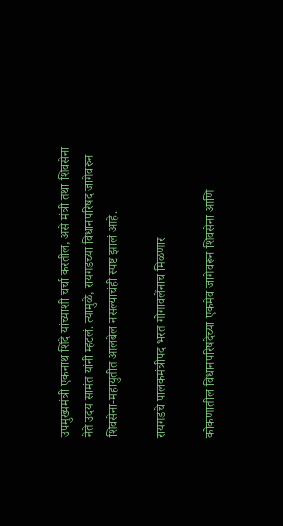उपमुख्यमंत्री एकनाथ शिंदे यांच्याशी चर्चा करतील, असे मंत्री तथा शिवसेना नेते उदय सामंत यांनी म्हटलं. त्यामुळे, रायगडच्या विधानपरिषद जागेवरुन शिवसेना-महायुतीत आलबेल नसल्याचंही स्पष्ट झालं आहे.

रायगडचे पालकमंत्रीपद भरत गोगावलेंनाच मिळणार

कोकणातील विधानपरिषदेच्या एकमेव जागेवरून शिवसेना आणि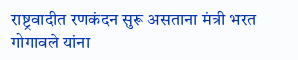राष्ट्रवादीत रणकंदन सुरू असताना मंत्री भरत गोगावले यांना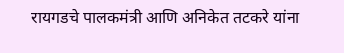रायगडचे पालकमंत्री आणि अनिकेत तटकरे यांना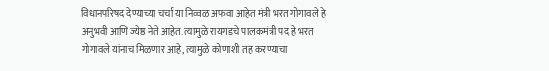विधानपरिषद देण्याच्या चर्चा या निव्वळ अफवा आहेत मंत्री भरत गोगावले हे अनुभवी आणि ज्येष्ठ नेते आहेत. त्यामुळे रायगडचे पालकमंत्री पद हे भरत गोगावले यांनाच मिळणार आहे, त्यामुळे कोणाशी तह करण्याचा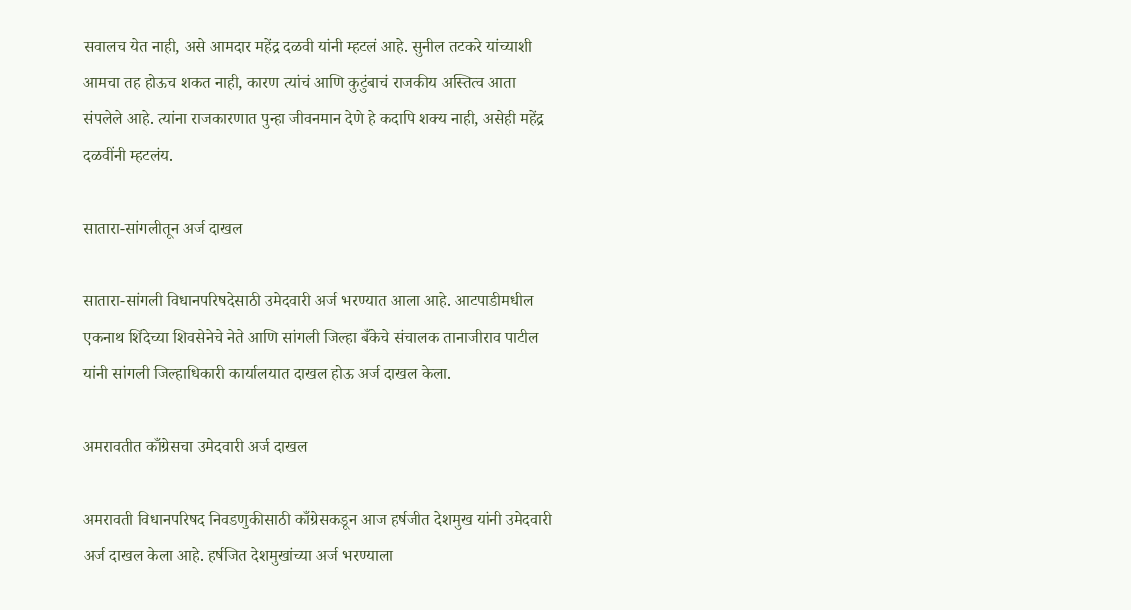सवालच येत नाही, असे आमदार महेंद्र दळवी यांनी म्हटलं आहे. सुनील तटकरे यांच्याशी आमचा तह होऊच शकत नाही, कारण त्यांचं आणि कुटुंबाचं राजकीय अस्तित्व आता संपलेले आहे. त्यांना राजकारणात पुन्हा जीवनमान देणे हे कदापि शक्य नाही, असेही महेंद्र दळवींनी म्हटलंय.

सातारा-सांगलीतून अर्ज दाखल

सातारा-सांगली विधानपरिषदेसाठी उमेदवारी अर्ज भरण्यात आला आहे. आटपाडीमधील एकनाथ शिंदेच्या शिवसेनेचे नेते आणि सांगली जिल्हा बँकेचे संचालक तानाजीराव पाटील यांनी सांगली जिल्हाधिकारी कार्यालयात दाखल होऊ अर्ज दाखल केला.

अमरावतीत काँग्रेसचा उमेदवारी अर्ज दाखल

अमरावती विधानपरिषद निवडणुकीसाठी काँग्रेसकडून आज हर्षजीत देशमुख यांनी उमेदवारी अर्ज दाखल केला आहे. हर्षजित देशमुखांच्या अर्ज भरण्याला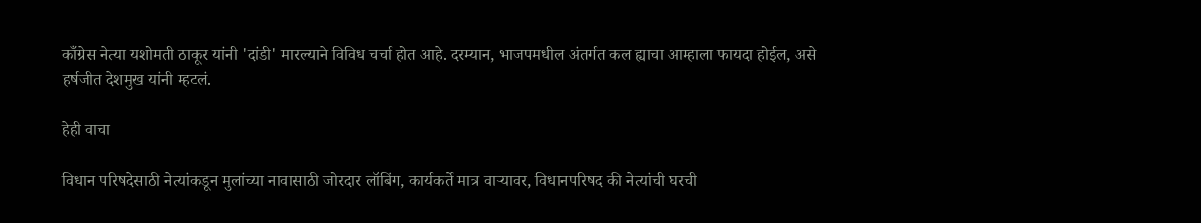काँग्रेस नेत्या यशोमती ठाकूर यांनी 'दांडी' मारल्याने विविध चर्चा होत आहे. दरम्यान, भाजपमधील अंतर्गत कल ह्याचा आम्हाला फायदा होईल, असे हर्षजीत देशमुख यांनी म्हटलं.

हेही वाचा

विधान परिषदेसाठी नेत्यांकडून मुलांच्या नावासाठी जोरदार लॉबिंग, कार्यकर्ते मात्र वाऱ्यावर, विधानपरिषद की नेत्यांची घरची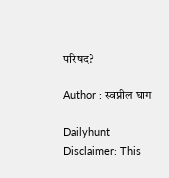परिषद?

Author : स्वप्नील घाग

Dailyhunt
Disclaimer: This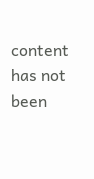content has not been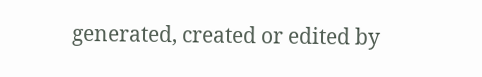generated, created or edited by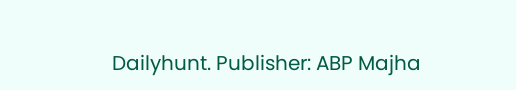Dailyhunt. Publisher: ABP Majha